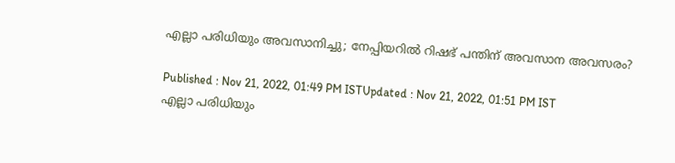എല്ലാ പരിധിയും അവസാനിച്ചു; നേപ്പിയറില്‍ റിഷഭ് പന്തിന് അവസാന അവസരം?

Published : Nov 21, 2022, 01:49 PM ISTUpdated : Nov 21, 2022, 01:51 PM IST
എല്ലാ പരിധിയും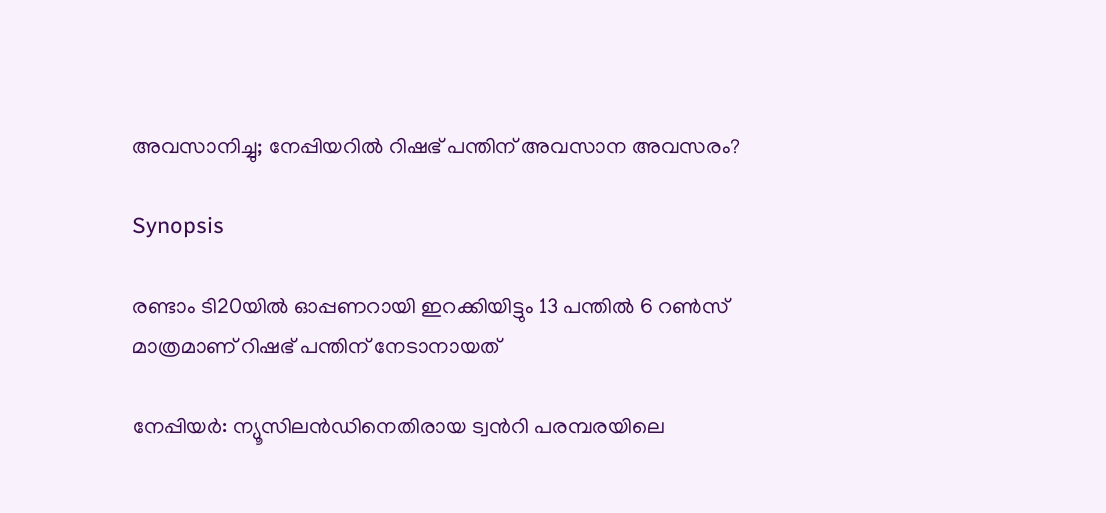അവസാനിച്ചു; നേപ്പിയറില്‍ റിഷഭ് പന്തിന് അവസാന അവസരം?

Synopsis

രണ്ടാം ടി20യില്‍ ഓപ്പണറായി ഇറക്കിയിട്ടും 13 പന്തില്‍ 6 റണ്‍സ് മാത്രമാണ് റിഷഭ് പന്തിന് നേടാനായത്

നേപ്പിയര്‍: ന്യൂസിലന്‍ഡിനെതിരായ ട്വന്‍റി പരമ്പരയിലെ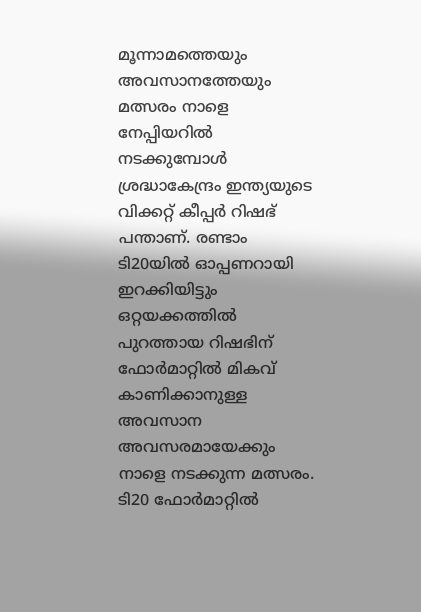മൂന്നാമത്തെയും അവസാനത്തേയും മത്സരം നാളെ നേപ്പിയറില്‍ നടക്കുമ്പോള്‍ ശ്രദ്ധാകേന്ദ്രം ഇന്ത്യയുടെ വിക്കറ്റ് കീപ്പര്‍ റിഷഭ് പന്താണ്. രണ്ടാം ടി20യില്‍ ഓപ്പണറായി ഇറക്കിയിട്ടും ഒറ്റയക്കത്തില്‍ പുറത്തായ റിഷഭിന് ഫോര്‍മാറ്റില്‍ മികവ് കാണിക്കാനുള്ള അവസാന അവസരമായേക്കും നാളെ നടക്കുന്ന മത്സരം. ടി20 ഫോര്‍മാറ്റില്‍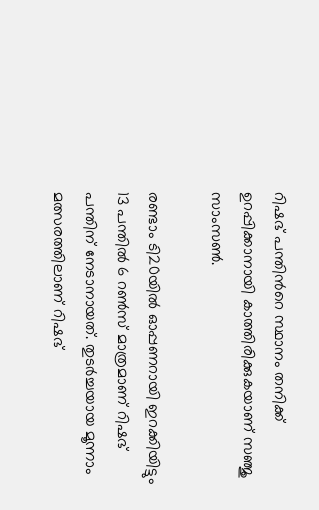റിഷഭ് പന്തിന്‍റെ സ്ഥാനം തനിക്ക് ഉറപ്പിക്കാനായി കാത്തിരിക്കുകയാണ് സഞ്ജു സാംസണ്‍.

രണ്ടാം ടി20യില്‍ ഓപ്പണറായി ഇറക്കിയിട്ടും 13 പന്തില്‍ 6 റണ്‍സ് മാത്രമാണ് റിഷഭ് പന്തിന് നേടാനായത്. തുടര്‍ച്ചയായ മൂന്നാം മത്സരത്തിലാണ് റിഷഭ്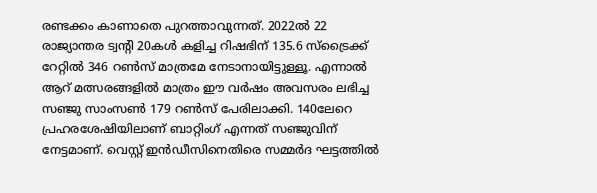രണ്ടക്കം കാണാതെ പുറത്താവുന്നത്. 2022ല്‍ 22 രാജ്യാന്തര ട്വന്‍റി 20കള്‍ കളിച്ച റിഷഭിന് 135.6 സ്ട്രൈക്ക് റേറ്റില്‍ 346 റണ്‍സ് മാത്രമേ നേടാനായിട്ടുള്ളൂ. എന്നാല്‍ ആറ് മത്സരങ്ങളില്‍ മാത്രം ഈ വര്‍ഷം അവസരം ലഭിച്ച സഞ്ജു സാംസണ്‍ 179 റണ്‍സ് പേരിലാക്കി. 140ലേറെ പ്രഹരശേഷിയിലാണ് ബാറ്റിംഗ് എന്നത് സഞ്ജുവിന് നേട്ടമാണ്. വെസ്റ്റ് ഇന്‍ഡീസിനെതിരെ സമ്മര്‍ദ ഘട്ടത്തില്‍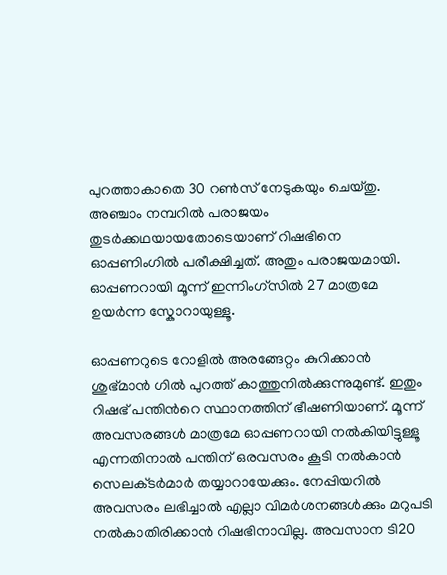പുറത്താകാതെ 30 റണ്‍സ് നേടുകയും ചെയ്തു. അഞ്ചാം നമ്പറില്‍ പരാജയം തുടര്‍ക്കഥയായതോടെയാണ് റിഷഭിനെ ഓപ്പണിംഗില്‍ പരീക്ഷിച്ചത്. അതും പരാജയമായി. ഓപ്പണറായി മൂന്ന് ഇന്നിംഗ്‌സില്‍ 27 മാത്രമേ ഉയര്‍ന്ന സ്കോറായുള്ളൂ.

ഓപ്പണറുടെ റോളില്‍ അരങ്ങേറ്റം കുറിക്കാന്‍ ശുഭ്‌മാന്‍ ഗില്‍ പുറത്ത് കാത്തുനില്‍ക്കുന്നുമുണ്ട്. ഇതും റിഷഭ് പന്തിന്‍റെ സ്ഥാനത്തിന് ഭീഷണിയാണ്. മൂന്ന് അവസരങ്ങള്‍ മാത്രമേ ഓപ്പണറായി നല്‍കിയിട്ടുള്ളൂ എന്നതിനാല്‍ പന്തിന് ഒരവസരം കൂടി നല്‍കാന്‍ സെലക്‌ടര്‍മാര്‍ തയ്യാറായേക്കും. നേപ്പിയറില്‍ അവസരം ലഭിച്ചാല്‍ എല്ലാ വിമര്‍ശനങ്ങള്‍ക്കും മറുപടി നല്‍കാതിരിക്കാന്‍ റിഷഭിനാവില്ല. അവസാന ടി20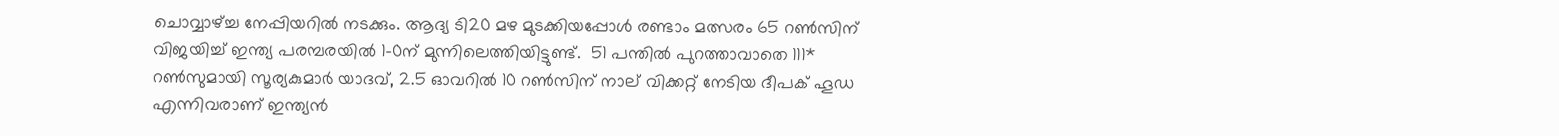ചൊവ്വാഴ്ച്ച നേപ്പിയറില്‍ നടക്കും. ആദ്യ ടി20 മഴ മുടക്കിയപ്പോള്‍ രണ്ടാം മത്സരം 65 റണ്‍സിന് വിജയിച്ച് ഇന്ത്യ പരമ്പരയില്‍ 1-0ന് മുന്നിലെത്തിയിട്ടുണ്ട്.  51 പന്തില്‍ പുറത്താവാതെ 111* റണ്‍സുമായി സൂര്യകുമാര്‍ യാദവ്, 2.5 ഓവറില്‍ 10 റണ്‍സിന് നാല് വിക്കറ്റ് നേടിയ ദീപക് ഹൂഡ എന്നിവരാണ് ഇന്ത്യന്‍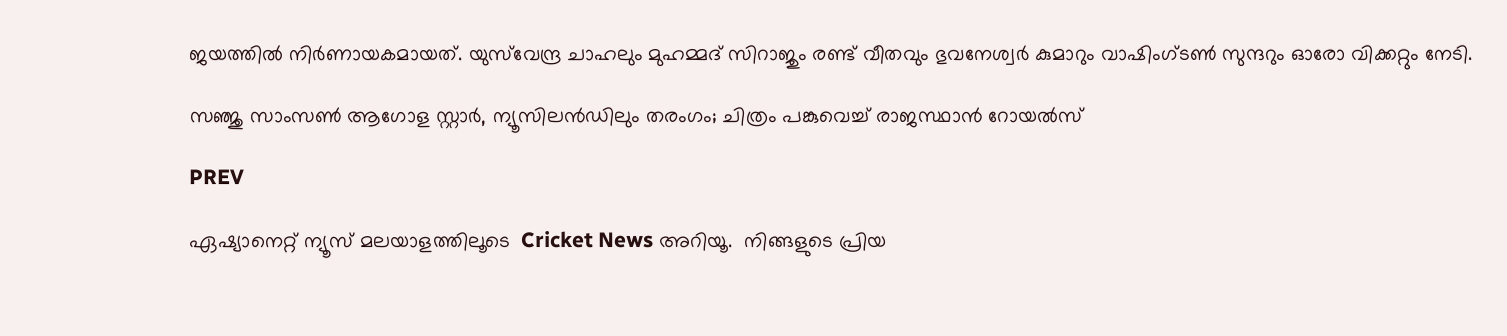ജയത്തില്‍ നിര്‍ണായകമായത്. യുസ്‌വേന്ദ്ര ചാഹലും മുഹമ്മദ് സിറാജും രണ്ട് വീതവും ഭുവനേശ്വര്‍ കുമാറും വാഷിംഗ്‌ടണ്‍ സുന്ദറും ഓരോ വിക്കറ്റും നേടി.

സഞ്ജു സാംസണ്‍ ആഗോള സ്റ്റാര്‍, ന്യൂസിലന്‍ഡിലും തരംഗം; ചിത്രം പങ്കുവെച്ച് രാജസ്ഥാന്‍ റോയല്‍സ്

PREV

ഏഷ്യാനെറ്റ് ന്യൂസ് മലയാളത്തിലൂടെ  Cricket News അറിയൂ.  നിങ്ങളുടെ പ്രിയ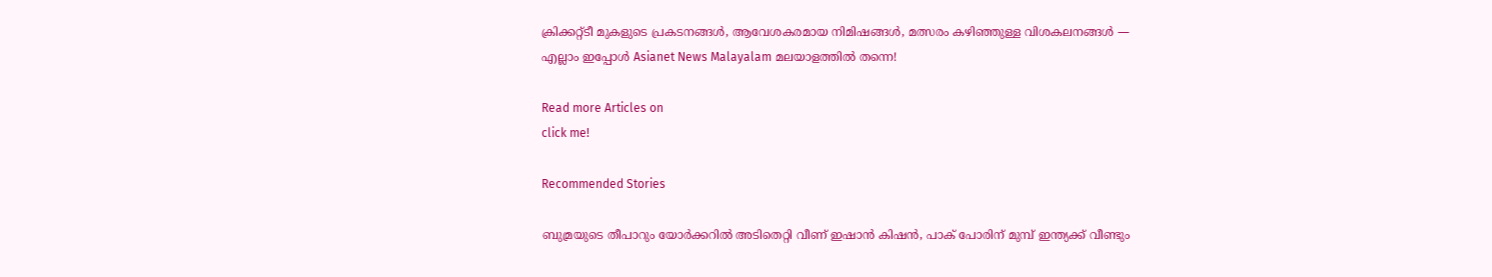ക്രിക്കറ്റ്ടീ മുകളുടെ പ്രകടനങ്ങൾ, ആവേശകരമായ നിമിഷങ്ങൾ, മത്സരം കഴിഞ്ഞുള്ള വിശകലനങ്ങൾ — എല്ലാം ഇപ്പോൾ Asianet News Malayalam മലയാളത്തിൽ തന്നെ!

Read more Articles on
click me!

Recommended Stories

ബുമ്രയുടെ തീപാറും യോർക്കറില്‍ അടിതെറ്റി വീണ് ഇഷാൻ കിഷൻ, പാക് പോരിന് മുമ്പ് ഇന്ത്യക്ക് വീണ്ടും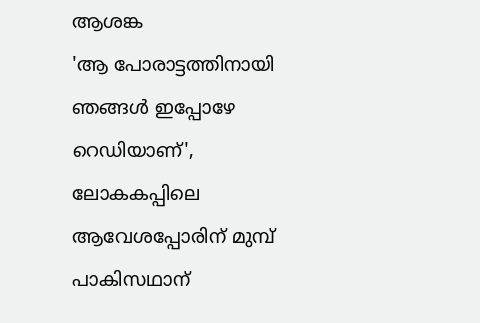ആശങ്ക
'ആ പോരാട്ടത്തിനായി ഞങ്ങള്‍ ഇപ്പോഴേ റെഡിയാണ്', ലോകകപ്പിലെ ആവേശപ്പോരിന് മുമ്പ് പാകിസഥാന്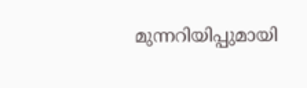മുന്നറിയിപ്പുമായി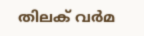തിലക് വര്‍മ